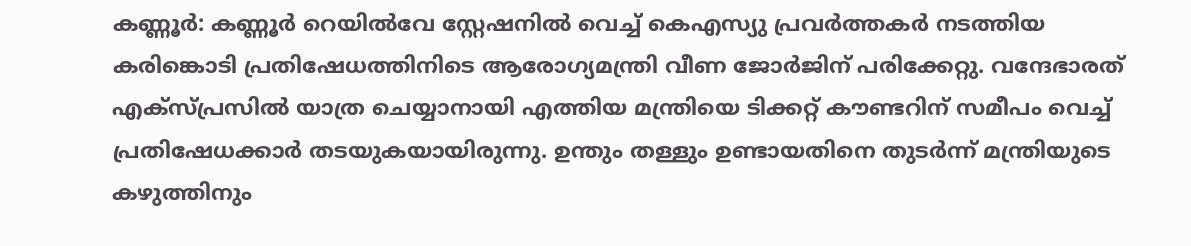കണ്ണൂർ: കണ്ണൂർ റെയിൽവേ സ്റ്റേഷനിൽ വെച്ച് കെഎസ്യു പ്രവർത്തകർ നടത്തിയ കരിങ്കൊടി പ്രതിഷേധത്തിനിടെ ആരോഗ്യമന്ത്രി വീണ ജോർജിന് പരിക്കേറ്റു. വന്ദേഭാരത് എക്സ്പ്രസിൽ യാത്ര ചെയ്യാനായി എത്തിയ മന്ത്രിയെ ടിക്കറ്റ് കൗണ്ടറിന് സമീപം വെച്ച് പ്രതിഷേധക്കാർ തടയുകയായിരുന്നു. ഉന്തും തള്ളും ഉണ്ടായതിനെ തുടർന്ന് മന്ത്രിയുടെ കഴുത്തിനും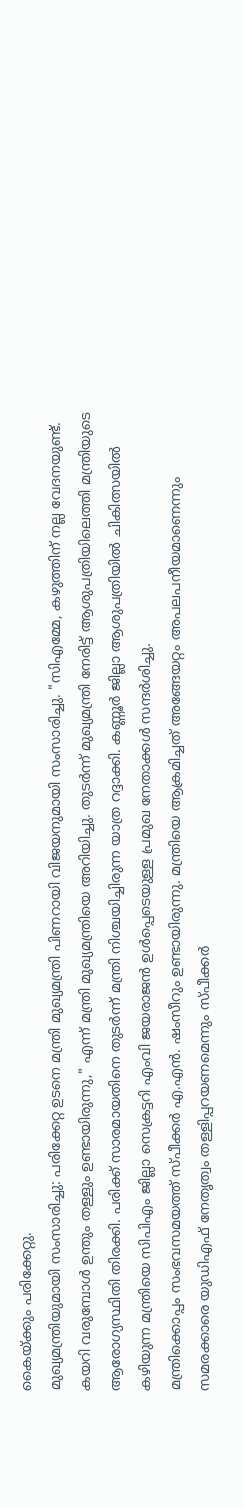കൈയ്ക്കും പരിക്കേറ്റു.
മുഖ്യമന്ത്രിയുമായി സംസാരിച്ചു: പരിക്കേറ്റ ഉടനെ മന്ത്രി മുഖ്യമന്ത്രി പിണറായി വിജയനുമായി സംസാരിച്ചു. "സിഎമ്മേ, കഴുത്തിന് നല്ല വേദനയുണ്ട്. കയറി വരുമ്പോൾ ഉന്തും തള്ളും ഉണ്ടായിരുന്നു," എന്ന് മന്ത്രി മുഖ്യമന്ത്രിയെ അറിയിച്ചു. തുടർന്ന് മുഖ്യമന്ത്രി നേരിട്ട് ആശുപത്രിയിലെത്തി മന്ത്രിയുടെ ആരോഗ്യസ്ഥിതി തിരക്കി. പരിക്ക് സാരമായതിനെ തുടർന്ന് മന്ത്രി നിശ്ചയിച്ചിരുന്ന യാത്ര റദ്ദാക്കി. കണ്ണൂർ ജില്ലാ ആശുപത്രിയിൽ ചികിത്സയിൽ കഴിയുന്ന മന്ത്രിയെ സിപിഎം ജില്ലാ സെക്രട്ടറി എംവി ജയരാജൻ ഉൾപ്പെടെയുള്ള പ്രമുഖ നേതാക്കൾ സന്ദർശിച്ചു.
മന്ത്രിക്കൊപ്പം സംഭവസമയത്ത് സ്പീക്കർ എ.എൻ. ഷംസീറും ഉണ്ടായിരുന്നു. മന്ത്രിയെ ആക്രമിച്ചത് അങ്ങേയറ്റം അപലപനീയമാണെന്നും സമരക്കാരെ യുഡിഎഫ് നേതൃത്വം തള്ളിപ്പറയണമെന്നും സ്പീക്കർ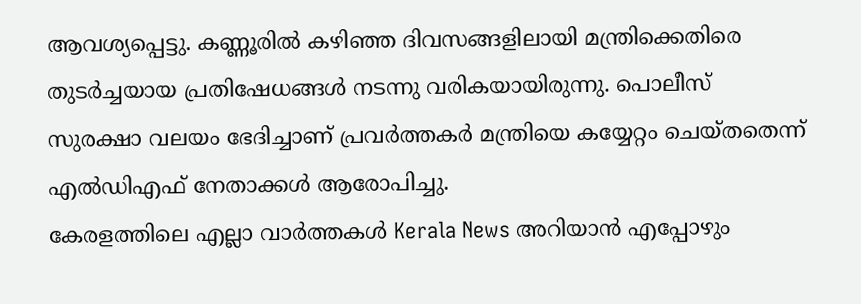ആവശ്യപ്പെട്ടു. കണ്ണൂരിൽ കഴിഞ്ഞ ദിവസങ്ങളിലായി മന്ത്രിക്കെതിരെ തുടർച്ചയായ പ്രതിഷേധങ്ങൾ നടന്നു വരികയായിരുന്നു. പൊലീസ് സുരക്ഷാ വലയം ഭേദിച്ചാണ് പ്രവർത്തകർ മന്ത്രിയെ കയ്യേറ്റം ചെയ്തതെന്ന് എൽഡിഎഫ് നേതാക്കൾ ആരോപിച്ചു.
കേരളത്തിലെ എല്ലാ വാർത്തകൾ Kerala News അറിയാൻ എപ്പോഴും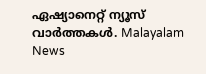ഏഷ്യാനെറ്റ് ന്യൂസ് വാർത്തകൾ. Malayalam News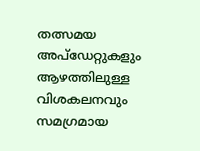തത്സമയ അപ്ഡേറ്റുകളും ആഴത്തിലുള്ള വിശകലനവും സമഗ്രമായ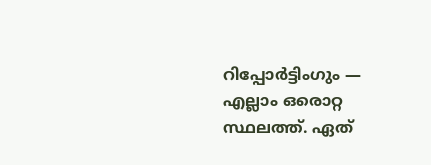റിപ്പോർട്ടിംഗും — എല്ലാം ഒരൊറ്റ സ്ഥലത്ത്. ഏത്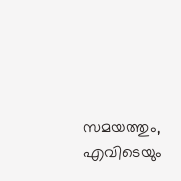സമയത്തും, എവിടെയും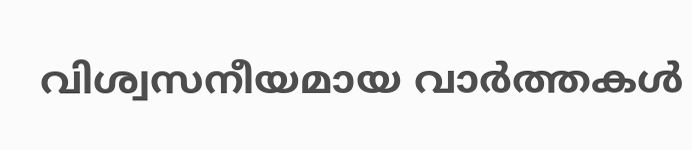വിശ്വസനീയമായ വാർത്തകൾ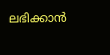ലഭിക്കാൻ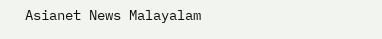Asianet News Malayalam